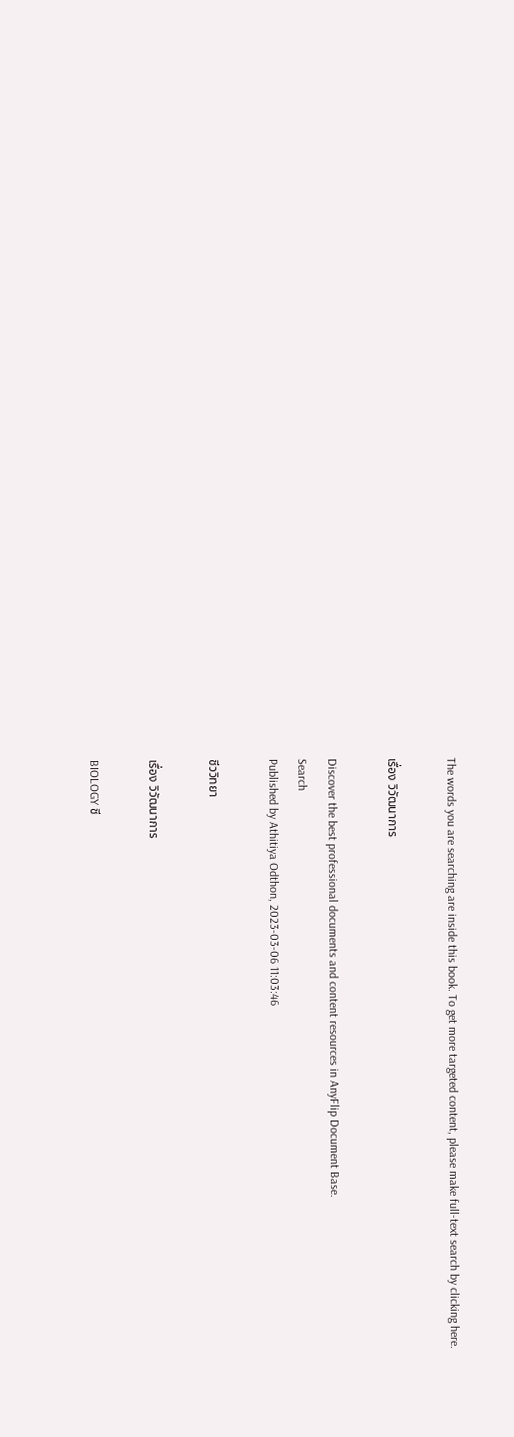The words you are searching are inside this book. To get more targeted content, please make full-text search by clicking here.

เรื่อง วิวัฒนาการ

Discover the best professional documents and content resources in AnyFlip Document Base.
Search
Published by Athitiya Odthon, 2023-03-06 11:03:46

ชีววิทยา

เรื่อง วิวัฒนาการ

BIOLOGY ชี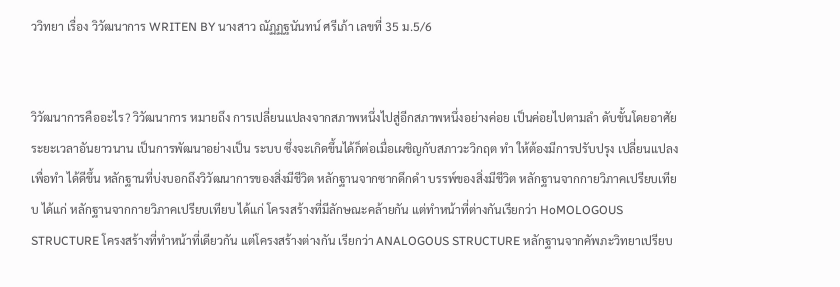ววิทยา เรื่อง วิวัฒนาการ WRITEN BY นางสาว ณัฏฏฐนันทน์ ศรีเภ้า เลขที่ 35 ม.5/6


วิวัฒนาการคืออะไร? วิวัฒนาการ หมายถึง การเปลี่ยนแปลงจากสภาพหนึ่งไปสู่อีกสภาพหนึ่งอย่างค่อย เป็นค่อยไปตามลำ ดับขั้นโดยอาศัยระยะเวลาอันยาวนาน เป็นการพัฒนาอย่างเป็น ระบบ ซึ่งจะเกิดขึ้นได้ก็ต่อเมื่อเผชิญกับสภาวะวิกฤต ทำ ให้ต้องมีการปรับปรุง เปลี่ยนแปลง เพื่อทำ ได้ดีขึ้น หลักฐานที่บ่งบอกถึงวิวัฒนาการของสิ่งมีชีวิต หลักฐานจากซากดึกดำ บรรพ์ของสิ่งมีชีวิต หลักฐานจากกายวิภาคเปรียบเทียบ ได้แก่ หลักฐานจากกายวิภาคเปรียบเทียบ ได้แก่ โครงสร้างที่มีลักษณะคล้ายกัน แต่ทําหน้าที่ต่างกันเรียกว่า HoMOLOGOUS STRUCTURE โครงสร้างที่ทําหน้าที่เดียวกัน แต่โครงสร้างต่างกัน เรียกว่า ANALOGOUS STRUCTURE หลักฐานจากคัพภะวิทยาเปรียบ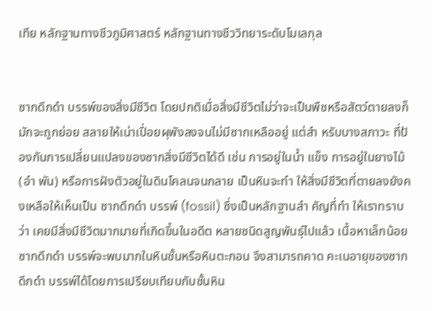เทีย หลักฐานทางชีวภูมิศาสตร์ หลักฐานทางชีววิทยาระดับโมเลกุล


ซากดึกดำ บรรพ์ของสิ่งมีชีวิต โดยปกติเมื่อสิ่งมีชีวิตไม่ว่าจะเป็นพืชหรือสัตว์ตายลงก็มักจะถูกย่อย สลายให้เน่าเปื่อยผุพังลงจนไม่มีซากเหลืออยู่ แต่สำ หรับบางสภาวะ ที่ป้องกันการเปลี่ยนแปลงของซากสิ่งมีชีวิตได้ดี เช่น การอยู่ในน้ำ แข็ง การอยู่ในยางไม้ (อำ พัน) หรือการฝังตัวอยู่ในดินโคลนจนกลาย เป็นหินจะทำ ให้สิ่งมีชีวิตที่ตายลงยังคงเหลือให้เห็นเป็น ซากดึกดำ บรรพ์ (fossil) ซึ่งเป็นหลักฐานสำ คัญที่ทำ ให้เราทราบว่า เคยมีสิ่งมีชีวิตมากมายที่เกิดขึ้นในอดีต หลายชนิดสูญพันธุ์ไปแล้ว เนื้อหาเล็กน้อย ซากดึกดำ บรรพ์จะพบมากในหินชั้นหรือหินตะกอน จึงสามารถคาด คะเนอายุของซากดึกดำ บรรพ์ได้โดยการเปรียบเทียบกับชั้นหิน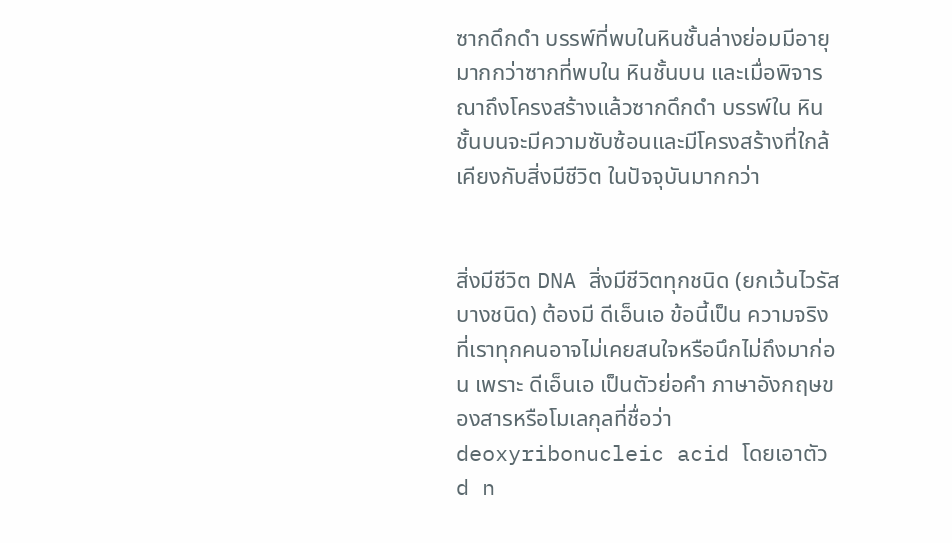ซากดึกดำ บรรพ์ที่พบในหินชั้นล่างย่อมมีอายุมากกว่าซากที่พบใน หินชั้นบน และเมื่อพิจารณาถึงโครงสร้างแล้วซากดึกดำ บรรพ์ใน หินชั้นบนจะมีความซับซ้อนและมีโครงสร้างที่ใกล้เคียงกับสิ่งมีชีวิต ในปัจจุบันมากกว่า


สิ่งมีชีวิต DNA สิ่งมีชีวิตทุกชนิด (ยกเว้นไวรัสบางชนิด) ต้องมี ดีเอ็นเอ ข้อนี้เป็น ความจริงที่เราทุกคนอาจไม่เคยสนใจหรือนึกไม่ถึงมาก่อน เพราะ ดีเอ็นเอ เป็นตัวย่อคำ ภาษาอังกฤษของสารหรือโมเลกุลที่ชื่อว่า deoxyribonucleic acid โดยเอาตัว d n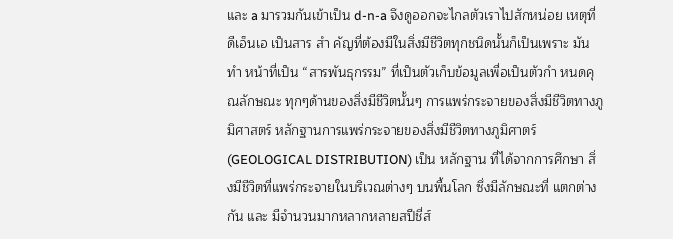และ a มารวมกันเข้าเป็น d-n-a จึงดูออกจะไกลตัวเราไปสักหน่อย เหตุที่ ดีเอ็นเอ เป็นสาร สำ คัญที่ต้องมีในสิ่งมีชีวิตทุกชนิดนั้นก็เป็นเพราะ มันทำ หน้าที่เป็น “สารพันธุกรรม” ที่เป็นตัวเก็บข้อมูลเพื่อเป็นตัวกำ หนดคุณลักษณะ ทุกๆด้านของสิ่งมีชีวิตนั้นๆ การแพร่กระจายของสิ่งมีชีวิตทางภูมิศาสตร์ หลักฐานการแพร่กระจายของสิ่งมีชีวิตทางภูมิศาตร์ (GEOLOGICAL DISTRIBUTION) เป็น หลักฐาน ที่ได้จากการศึกษา สิ่งมีชีวิตที่แพร่กระจายในบริเวณต่างๆ บนพื้นโลก ซึ่งมีลักษณะที่ แตกต่างกัน และ มีจํานวนมากหลากหลายสปีชี่ส์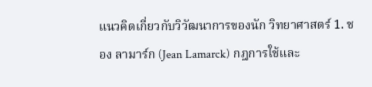แนวคิดเกี่ยวกับวิวัฒนาการของนัก วิทยาศาสตร์ 1. ชอง ลามาร์ก (Jean Lamarck) กฎการใช้และ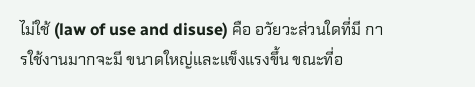ไม่ใช้ (law of use and disuse) คือ อวัยวะส่วนใดที่มี การใช้งานมากจะมี ขนาดใหญ่และแข็งแรงขึ้น ขณะที่อ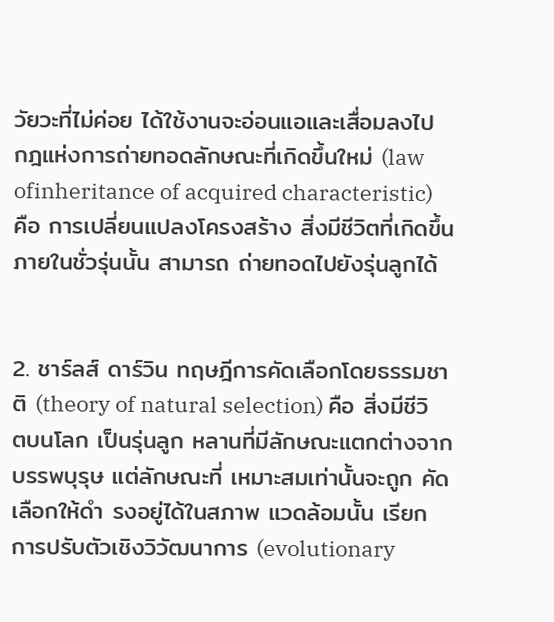วัยวะที่ไม่ค่อย ได้ใช้งานจะอ่อนแอและเสื่อมลงไป กฎแห่งการถ่ายทอดลักษณะที่เกิดขึ้นใหม่ (law ofinheritance of acquired characteristic) คือ การเปลี่ยนแปลงโครงสร้าง สิ่งมีชีวิตที่เกิดขึ้นภายในชั่วรุ่นนั้น สามารถ ถ่ายทอดไปยังรุ่นลูกได้


2. ชาร์ลส์ ดาร์วิน ทฤษฎีการคัดเลือกโดยธรรมชาติ (theory of natural selection) คือ สิ่งมีชีวิตบนโลก เป็นรุ่นลูก หลานที่มีลักษณะแตกต่างจากบรรพบุรุษ แต่ลักษณะที่ เหมาะสมเท่านั้นจะถูก คัดเลือกให้ดำ รงอยู่ได้ในสภาพ แวดล้อมนั้น เรียก การปรับตัวเชิงวิวัฒนาการ (evolutionary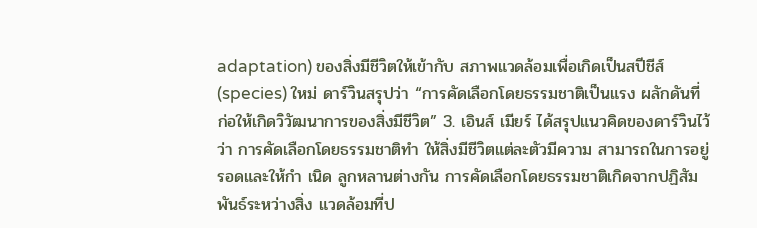adaptation) ของสิ่งมีชีวิตให้เข้ากับ สภาพแวดล้อมเพื่อเกิดเป็นสปีชีส์ (species) ใหม่ ดาร์วินสรุปว่า “การคัดเลือกโดยธรรมชาติเป็นแรง ผลักดันที่ก่อให้เกิดวิวัฒนาการของสิ่งมีชีวิต” 3. เอินส์ เมียร์ ได้สรุปแนวคิดของดาร์วินไว้ว่า การคัดเลือกโดยธรรมชาติทำ ให้สิ่งมีชีวิตแต่ละตัวมีความ สามารถในการอยู่รอดและให้กำ เนิด ลูกหลานต่างกัน การคัดเลือกโดยธรรมชาติเกิดจากปฏิสัมพันธ์ระหว่างสิ่ง แวดล้อมที่ป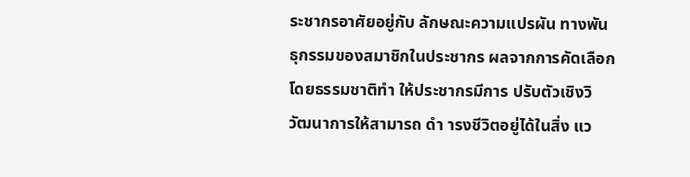ระชากรอาศัยอยู่กับ ลักษณะความแปรผัน ทางพันธุกรรมของสมาชิกในประชากร ผลจากการคัดเลือกโดยธรรมชาติทำ ให้ประชากรมีการ ปรับตัวเชิงวิวัฒนาการให้สามารถ ดำ ารงชีวิตอยู่ได้ในสิ่ง แว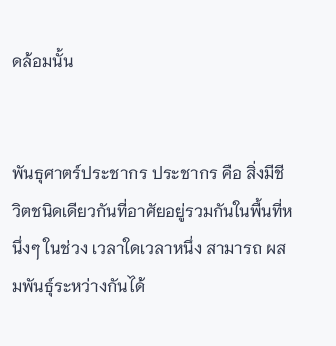ดล้อมนั้น


พันธุศาตร์ประชากร ประชากร คือ สิ่งมีชีวิตชนิดเดียวกันที่อาศัยอยู่รวมกันในพื้นที่หนึ่งๆ ในช่วง เวลาใดเวลาหนึ่ง สามารถ ผสมพันธุ์ระหว่างกันได้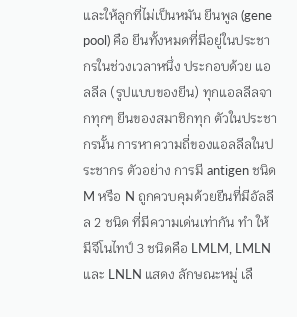และให้ลูกที่ไม่เป็นหมัน ยีนพูล (gene pool) คือ ยีนทั้งหมดที่มีอยู่ในประชากรในช่วงเวลาหนึ่ง ประกอบด้วย แอลลีล (รูปแบบของยีน) ทุกแอลลีลจากทุกๆ ยีนของสมาชิกทุก ตัวในประชากรนั้น การหาความถี่ของแอลลีลในประชากร ตัวอย่าง การมี antigen ชนิด M หรือ N ถูกควบคุมด้วยยีนที่มีอัลลีล 2 ชนิด ที่มีความเด่นเท่ากัน ทำ ให้มีจีโนไทป์ 3 ชนิดคือ LMLM, LMLN และ LNLN แสดง ลักษณะหมู่ เลื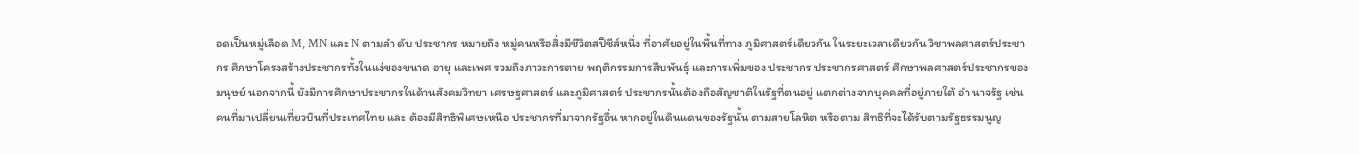อดเป็นหมู่เลือด M, MN และ N ตามลำ ดับ ประชากร หมายถึง หมู่คนหรือสิ่งมีชีวิตสปีชีส์หนึ่ง ที่อาศัยอยู่ในพื้นที่ทาง ภูมิศาสตร์เดียวกัน ในระยะเวลาเดียวกัน วิชาพลศาสตร์ประชากร ศึกษาโครงสร้างประชากรทั้งในแง่ของขนาด อายุ และเพศ รวมถึงภาวะการตาย พฤติกรรมการสืบพันธุ์ และการเพิ่มของ ประชากร ประชากรศาสตร์ ศึกษาพลศาสตร์ประชากรของมนุษย์ นอกจากนี้ ยังมีการศึกษาประชากรในด้านสังคมวิทยา เศรษฐศาสตร์ และภูมิศาสตร์ ประชากรนั้นต้องถือสัญชาติในรัฐที่ตนอยู่ แตกต่างจากบุคคลที่อยู่ภายใต้ อำ นาจรัฐ เช่น คนที่มาเปลี่ยนเที่ยวบินที่ประเทศไทย และ ต้องมีสิทธิพิเศษเหนือ ประชากรที่มาจากรัฐอื่น หากอยู่ในดินแดนของรัฐนั้น ตามสายโลหิต หรือตาม สิทธิที่จะได้รับตามรัฐธรรมนูญ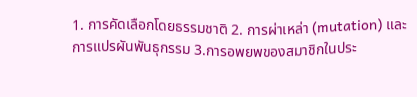1. การคัดเลือกโดยธรรมชาติ 2. การผ่าเหล่า (mutation) และการแปรผันพันธุกรรม 3.การอพยพของสมาชิกในประ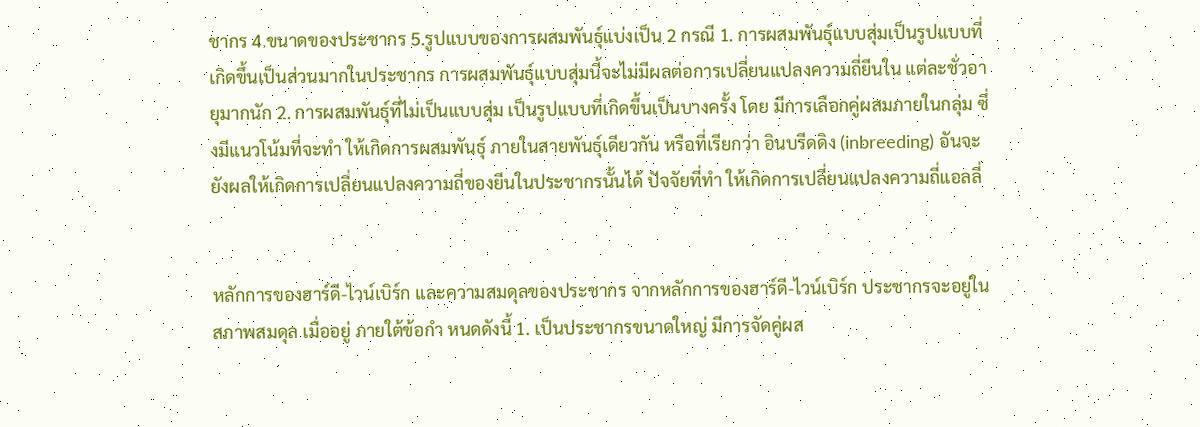ชากร 4.ขนาดของประชากร 5.รูปแบบของการผสมพันธุ์แบ่งเป็น 2 กรณี 1. การผสมพันธุ์แบบสุ่มเป็นรูปแบบที่เกิดขึ้นเป็นส่วนมากในประชากร การผสมพันธุ์แบบสุ่มนี้จะไม่มีผลต่อการเปลี่ยนแปลงความถี่ยีนใน แต่ละชั่วอายุมากนัก 2. การผสมพันธุ์ที่ไม่เป็นแบบสุ่ม เป็นรูปแบบที่เกิดขึ้นเป็นบางครั้ง โดย มีการเลือกคู่ผสมภายในกลุ่ม ซึ่งมีแนวโน้มที่จะทำ ให้เกิดการผสมพันธุ์ ภายในสายพันธุ์เดียวกัน หรือที่เรียกว่า อินบรีดดิง (inbreeding) อันจะยังผลให้เกิดการเปลี่ยนแปลงความถี่ของยีนในประชากรนั้นได้ ปัจจัยที่ทำ ให้เกิดการเปลี่ยนแปลงความถี่แอลลี่


หลักการของฮาร์ดี-ไวน์เบิร์ก และความสมดุลของประชากร จากหลักการของฮาร์ดี-ไวน์เบิร์ก ประชากรจะอยู่ในสภาพสมดุล เมื่ออยู่ ภายใต้ข้อกำ หนดดังนี้ 1. เป็นประชากรขนาดใหญ่ มีการจัดคู่ผส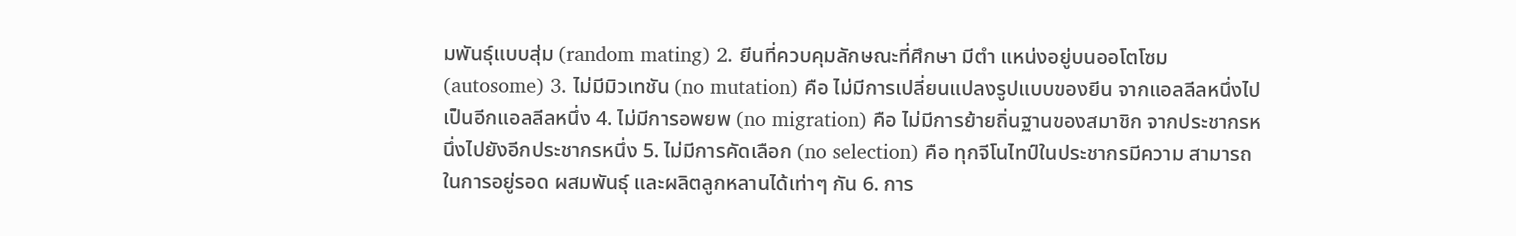มพันธุ์แบบสุ่ม (random mating) 2. ยีนที่ควบคุมลักษณะที่ศึกษา มีตำ แหน่งอยู่บนออโตโซม (autosome) 3. ไม่มีมิวเทชัน (no mutation) คือ ไม่มีการเปลี่ยนแปลงรูปแบบของยีน จากแอลลีลหนึ่งไปเป็นอีกแอลลีลหนึ่ง 4. ไม่มีการอพยพ (no migration) คือ ไม่มีการย้ายถิ่นฐานของสมาชิก จากประชากรหนึ่งไปยังอีกประชากรหนึ่ง 5. ไม่มีการคัดเลือก (no selection) คือ ทุกจีโนไทป์ในประชากรมีความ สามารถในการอยู่รอด ผสมพันธุ์ และผลิตลูกหลานได้เท่าๆ กัน 6. การ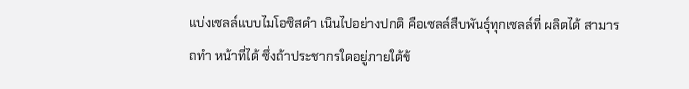แบ่งเซลล์แบบไมโอซิสดำ เนินไปอย่างปกติ คือเซลล์สืบพันธุ์ทุกเซลล์ที่ ผลิตได้ สามารถทำ หน้าที่ได้ ซึ่งถ้าประชากรใดอยู่ภายใต้ข้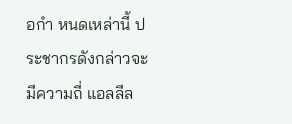อกำ หนดเหล่านี้ ประชากรดังกล่าวจะมีความถี่ แอลลีล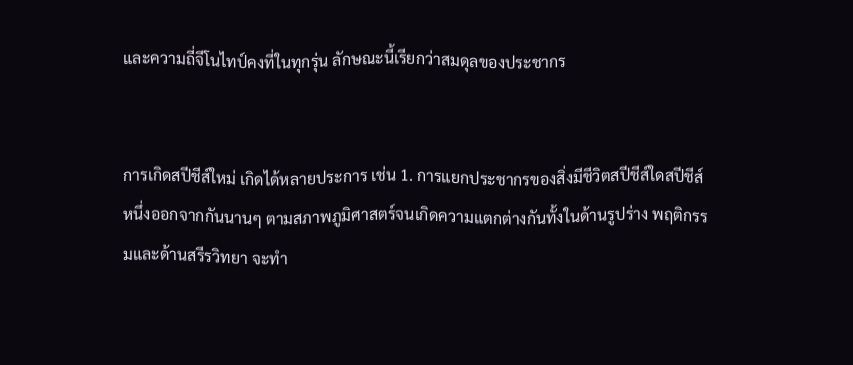และความถี่จีโนไทป์คงที่ในทุกรุ่น ลักษณะนี้เรียกว่าสมดุลของประชากร


การเกิดสปีชีส์ใหม่ เกิดได้หลายประการ เช่น 1. การแยกประชากรของสิ่งมีชีวิตสปีชีส์ใดสปีชีส์หนึ่งออกจากกันนานๆ ตามสภาพภูมิศาสตร์จนเกิดความแตกต่างกันทั้งในด้านรูปร่าง พฤติกรรมและด้านสรีรวิทยา จะทำ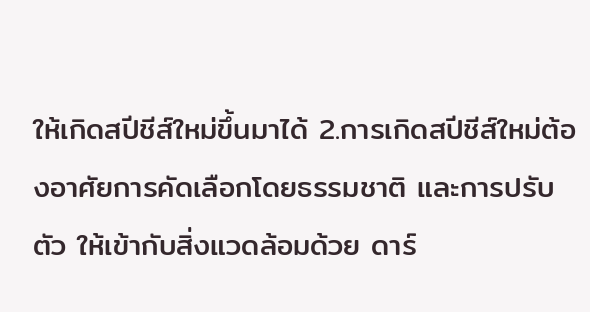ให้เกิดสปีชีส์ใหม่ขึ้นมาได้ 2.การเกิดสปีชีส์ใหม่ต้องอาศัยการคัดเลือกโดยธรรมชาติ และการปรับตัว ให้เข้ากับสิ่งแวดล้อมด้วย ดาร์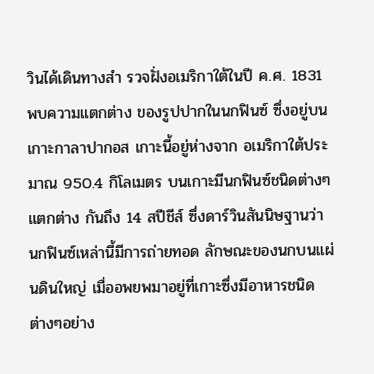วินได้เดินทางสำ รวจฝั่งอเมริกาใต้ในปี ค.ศ. 1831 พบความแตกต่าง ของรูปปากในนกฟินซ์ ซึ่งอยู่บนเกาะกาลาปากอส เกาะนี้อยู่ห่างจาก อเมริกาใต้ประมาณ 950.4 กิโลเมตร บนเกาะมีนกฟินซ์ชนิดต่างๆแตกต่าง กันถึง 14 สปีชีส์ ซึ่งดาร์วินสันนิษฐานว่า นกฟินซ์เหล่านี้มีการถ่ายทอด ลักษณะของนกบนแผ่นดินใหญ่ เมื่ออพยพมาอยู่ที่เกาะซึ่งมีอาหารชนิด ต่างๆอย่าง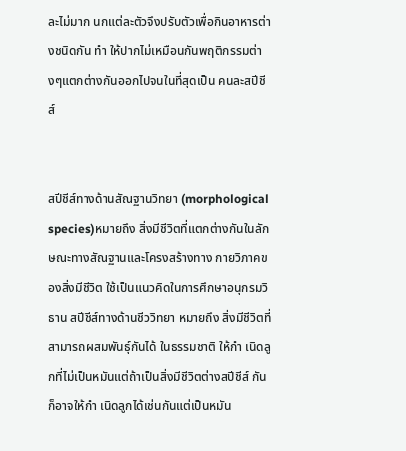ละไม่มาก นกแต่ละตัวจึงปรับตัวเพื่อกินอาหารต่างชนิดกัน ทำ ให้ปากไม่เหมือนกันพฤติกรรมต่างๆแตกต่างกันออกไปจนในที่สุดเป็น คนละสปีชีส์


สปีชีส์ทางด้านสัณฐานวิทยา (morphological species)หมายถึง สิ่งมีชีวิตที่แตกต่างกันในลักษณะทางสัณฐานและโครงสร้างทาง กายวิภาคของสิ่งมีชีวิต ใช้เป็นแนวคิดในการศึกษาอนุกรมวิธาน สปีชีส์ทางด้านชีววิทยา หมายถึง สิ่งมีชีวิตที่สามารถผสมพันธุ์กันได้ ในธรรมชาติ ให้กำ เนิดลูกที่ไม่เป็นหมันแต่ถ้าเป็นสิ่งมีชีวิตต่างสปีชีส์ กันก็อาจให้กำ เนิดลูกได้เช่นกันแต่เป็นหมัน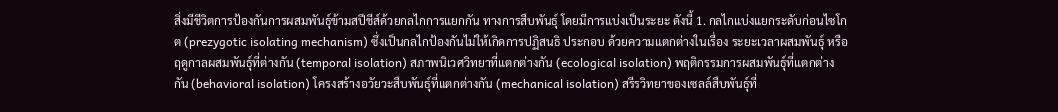สิ่งมีชีวิตการป้องกันการผสมพันธุ์ข้ามสปีชีส์ด้วยกลไกการแยกกัน ทางการสืบพันธุ์ โดยมีการแบ่งเป็นระยะ ดังนี้ 1. กลไกแบ่งแยกระดับก่อนไซโกต (prezygotic isolating mechanism) ซึ่งเป็นกลไกป้องกันไม่ให้เกิดการปฏิสนธิ ประกอบ ด้วยความแตกต่างในเรื่อง ระยะเวลาผสมพันธุ์ หรือฤดูกาลผสมพันธุ์ที่ต่างกัน (temporal isolation) สภาพนิเวศวิทยาที่แตกต่างกัน (ecological isolation) พฤติกรรมการผสมพันธุ์ที่แตกต่างกัน (behavioral isolation) โครงสร้างอวัยวะสืบพันธุ์ที่แตกต่างกัน (mechanical isolation) สรีรวิทยาของเซลล์สืบพันธุ์ที่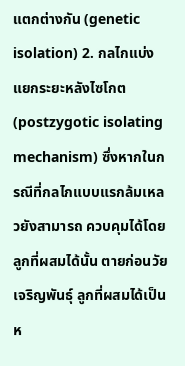แตกต่างกัน (genetic isolation) 2. กลไกแบ่งแยกระยะหลังไซโกต (postzygotic isolating mechanism) ซึ่งหากในกรณีที่กลไกแบบแรกล้มเหลวยังสามารถ ควบคุมได้โดย ลูกที่ผสมได้นั้น ตายก่อนวัยเจริญพันธุ์ ลูกที่ผสมได้เป็นห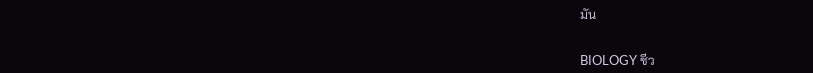มัน


BIOLOGY ชีว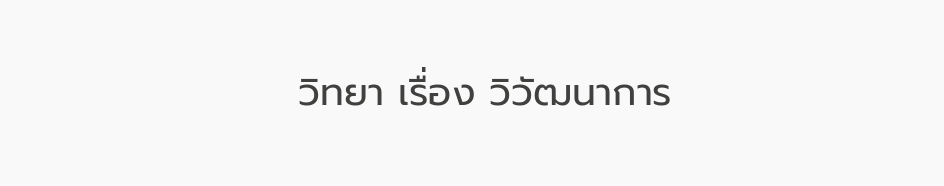วิทยา เรื่อง วิวัฒนาการ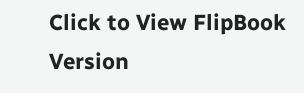Click to View FlipBook Version